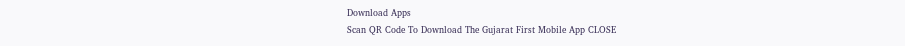Download Apps
Scan QR Code To Download The Gujarat First Mobile App CLOSE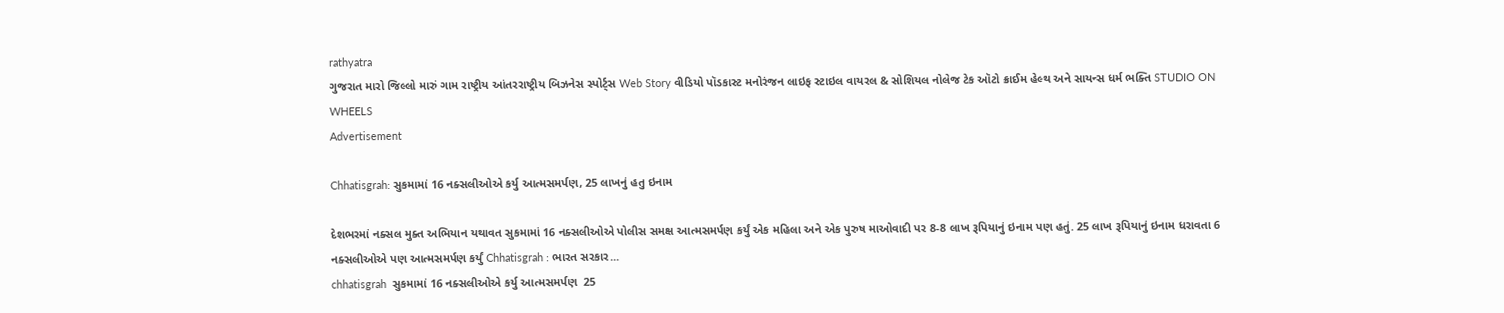rathyatra
ગુજરાત મારો જિલ્લો મારું ગામ રાષ્ટ્રીય આંતરરાષ્ટ્રીય બિઝનેસ સ્પોર્ટ્સ Web Story વીડિયો પૉડકાસ્ટ મનોરંજન લાઇફ સ્ટાઇલ વાયરલ & સોશિયલ નોલેજ ટેક ઑટો ક્રાઈમ હેલ્થ અને સાયન્સ ધર્મ ભક્તિ STUDIO ON WHEELS
Advertisement

Chhatisgrah: સુકમામાં 16 નક્સલીઓએ કર્યુ આત્મસમર્પણ, 25 લાખનું હતુ ઇનામ

દેશભરમાં નક્સલ મુક્ત અભિયાન યથાવત સુકમામાં 16 નક્સલીઓએ પોલીસ સમક્ષ આત્મસમર્પણ કર્યું એક મહિલા અને એક પુરુષ માઓવાદી પર 8-8 લાખ રૂપિયાનું ઇનામ પણ હતું. 25 લાખ રૂપિયાનું ઇનામ ધરાવતા 6 નક્સલીઓએ પણ આત્મસમર્પણ કર્યું Chhatisgrah : ભારત સરકાર...
chhatisgrah  સુકમામાં 16 નક્સલીઓએ કર્યુ આત્મસમર્પણ  25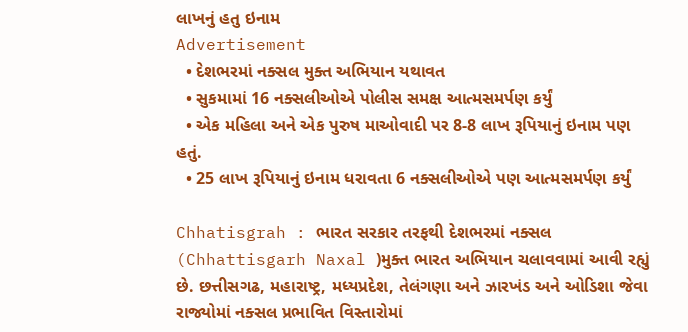લાખનું હતુ ઇનામ
Advertisement
  • દેશભરમાં નક્સલ મુક્ત અભિયાન યથાવત
  • સુકમામાં 16 નક્સલીઓએ પોલીસ સમક્ષ આત્મસમર્પણ કર્યું
  • એક મહિલા અને એક પુરુષ માઓવાદી પર 8-8 લાખ રૂપિયાનું ઇનામ પણ હતું.
  • 25 લાખ રૂપિયાનું ઇનામ ધરાવતા 6 નક્સલીઓએ પણ આત્મસમર્પણ કર્યું

Chhatisgrah : ભારત સરકાર તરફથી દેશભરમાં નક્સલ (Chhattisgarh Naxal )મુક્ત ભારત અભિયાન ચલાવવામાં આવી રહ્યું છે. છત્તીસગઢ, મહારાષ્ટ્ર, મધ્યપ્રદેશ, તેલંગણા અને ઝારખંડ અને ઓડિશા જેવા રાજ્યોમાં નક્સલ પ્રભાવિત વિસ્તારોમાં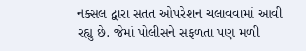નક્સલ દ્વારા સતત ઓપરેશન ચલાવવામાં આવી રહ્યુ છે. જેમાં પોલીસને સફળતા પણ મળી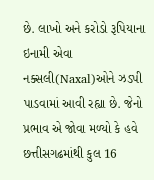છે. લાખો અને કરોડો રૂપિયાના ઇનામી એવા નક્સલી(Naxal)ઓને ઝડપી પાડવામાં આવી રહ્યા છે. જેનો પ્રભાવ એ જોવા મળ્યો કે હવે છત્તીસગઢમાંથી કુલ 16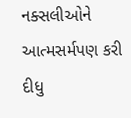નક્સલીઓને આત્મસર્મપણ કરી દીધુ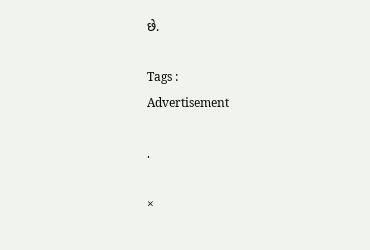છે.

Tags :
Advertisement

.

×